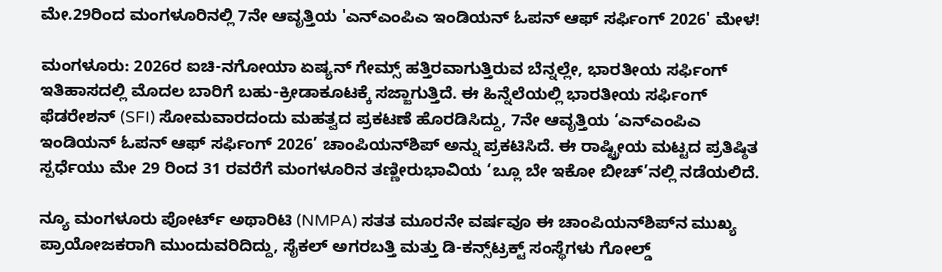ಮೇ.29ರಿಂದ ಮಂಗಳೂರಿನಲ್ಲಿ 7ನೇ ಆವೃತ್ತಿಯ 'ಎನ್‌ಎಂಪಿಎ ಇಂಡಿಯನ್ ಓಪನ್ ಆಫ್ ಸರ್ಫಿಂಗ್ 2026' ಮೇಳ!

ಮಂಗಳೂರು: 2026ರ ಐಚಿ-ನಗೋಯಾ ಏಷ್ಯನ್ ಗೇಮ್ಸ್ ಹತ್ತಿರವಾಗುತ್ತಿರುವ ಬೆನ್ನಲ್ಲೇ, ಭಾರತೀಯ ಸರ್ಫಿಂಗ್ ಇತಿಹಾಸದಲ್ಲಿ ಮೊದಲ ಬಾರಿಗೆ ಬಹು-ಕ್ರೀಡಾಕೂಟಕ್ಕೆ ಸಜ್ಜಾಗುತ್ತಿದೆ. ಈ ಹಿನ್ನೆಲೆಯಲ್ಲಿ ಭಾರತೀಯ ಸರ್ಫಿಂಗ್ ಫೆಡರೇಶನ್ (SFI) ಸೋಮವಾರದಂದು ಮಹತ್ವದ ಪ್ರಕಟಣೆ ಹೊರಡಿಸಿದ್ದು, 7ನೇ ಆವೃತ್ತಿಯ ‘ಎನ್‌ಎಂಪಿಎ ಇಂಡಿಯನ್ ಓಪನ್ ಆಫ್ ಸರ್ಫಿಂಗ್ 2026’ ಚಾಂಪಿಯನ್‌ಶಿಪ್ ಅನ್ನು ಪ್ರಕಟಿಸಿದೆ. ಈ ರಾಷ್ಟ್ರೀಯ ಮಟ್ಟದ ಪ್ರತಿಷ್ಠಿತ ಸ್ಪರ್ಧೆಯು ಮೇ 29 ರಿಂದ 31 ರವರೆಗೆ ಮಂಗಳೂರಿನ ತಣ್ಣೀರುಭಾವಿಯ ‘ಬ್ಲೂ ಬೇ ಇಕೋ ಬೀಚ್’ನಲ್ಲಿ ನಡೆಯಲಿದೆ.

ನ್ಯೂ ಮಂಗಳೂರು ಪೋರ್ಟ್ ಅಥಾರಿಟಿ (NMPA) ಸತತ ಮೂರನೇ ವರ್ಷವೂ ಈ ಚಾಂಪಿಯನ್‌ಶಿಪ್‌ನ ಮುಖ್ಯ ಪ್ರಾಯೋಜಕರಾಗಿ ಮುಂದುವರಿದಿದ್ದು, ಸೈಕಲ್ ಅಗರಬತ್ತಿ ಮತ್ತು ಡಿ-ಕನ್ಸ್‌ಟ್ರಕ್ಟ್ ಸಂಸ್ಥೆಗಳು ಗೋಲ್ಡ್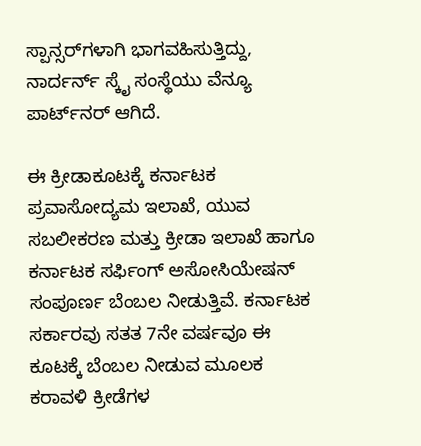ಸ್ಪಾನ್ಸರ್‌ಗಳಾಗಿ ಭಾಗವಹಿಸುತ್ತಿದ್ದು, ನಾರ್ದರ್ನ್ ಸ್ಕೈ ಸಂಸ್ಥೆಯು ವೆನ್ಯೂ ಪಾರ್ಟ್‌ನರ್ ಆಗಿದೆ.

ಈ ಕ್ರೀಡಾಕೂಟಕ್ಕೆ ಕರ್ನಾಟಕ ಪ್ರವಾಸೋದ್ಯಮ ಇಲಾಖೆ, ಯುವ ಸಬಲೀಕರಣ ಮತ್ತು ಕ್ರೀಡಾ ಇಲಾಖೆ ಹಾಗೂ ಕರ್ನಾಟಕ ಸರ್ಫಿಂಗ್ ಅಸೋಸಿಯೇಷನ್ ಸಂಪೂರ್ಣ ಬೆಂಬಲ ನೀಡುತ್ತಿವೆ. ಕರ್ನಾಟಕ ಸರ್ಕಾರವು ಸತತ 7ನೇ ವರ್ಷವೂ ಈ ಕೂಟಕ್ಕೆ ಬೆಂಬಲ ನೀಡುವ ಮೂಲಕ ಕರಾವಳಿ ಕ್ರೀಡೆಗಳ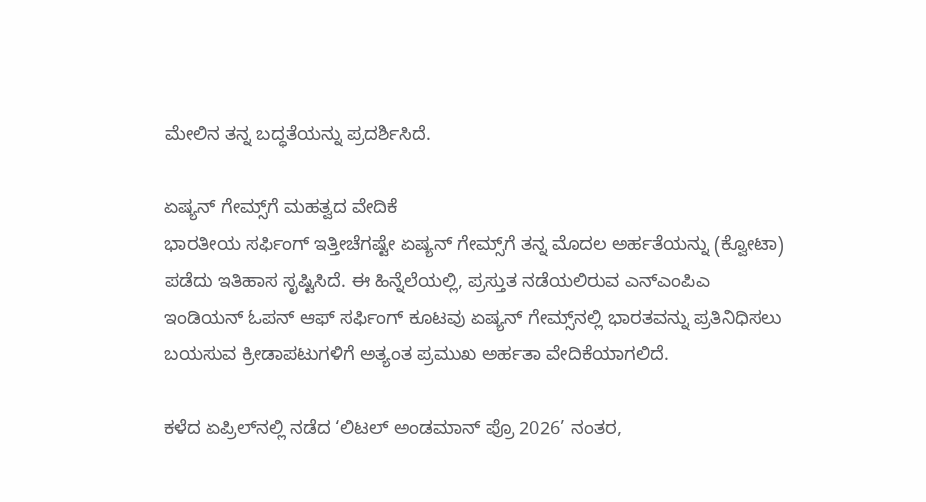ಮೇಲಿನ ತನ್ನ ಬದ್ಧತೆಯನ್ನು ಪ್ರದರ್ಶಿಸಿದೆ.

ಏಷ್ಯನ್ ಗೇಮ್ಸ್‌ಗೆ ಮಹತ್ವದ ವೇದಿಕೆ
ಭಾರತೀಯ ಸರ್ಫಿಂಗ್ ಇತ್ತೀಚೆಗಷ್ಟೇ ಏಷ್ಯನ್ ಗೇಮ್ಸ್‌ಗೆ ತನ್ನ ಮೊದಲ ಅರ್ಹತೆಯನ್ನು (ಕ್ವೋಟಾ) ಪಡೆದು ಇತಿಹಾಸ ಸೃಷ್ಟಿಸಿದೆ. ಈ ಹಿನ್ನೆಲೆಯಲ್ಲಿ, ಪ್ರಸ್ತುತ ನಡೆಯಲಿರುವ ಎನ್‌ಎಂಪಿಎ ಇಂಡಿಯನ್ ಓಪನ್ ಆಫ್ ಸರ್ಫಿಂಗ್ ಕೂಟವು ಏಷ್ಯನ್ ಗೇಮ್ಸ್‌ನಲ್ಲಿ ಭಾರತವನ್ನು ಪ್ರತಿನಿಧಿಸಲು ಬಯಸುವ ಕ್ರೀಡಾಪಟುಗಳಿಗೆ ಅತ್ಯಂತ ಪ್ರಮುಖ ಅರ್ಹತಾ ವೇದಿಕೆಯಾಗಲಿದೆ.

ಕಳೆದ ಏಪ್ರಿಲ್‌ನಲ್ಲಿ ನಡೆದ ‘ಲಿಟಲ್ ಅಂಡಮಾನ್ ಪ್ರೊ 2026’ ನಂತರ,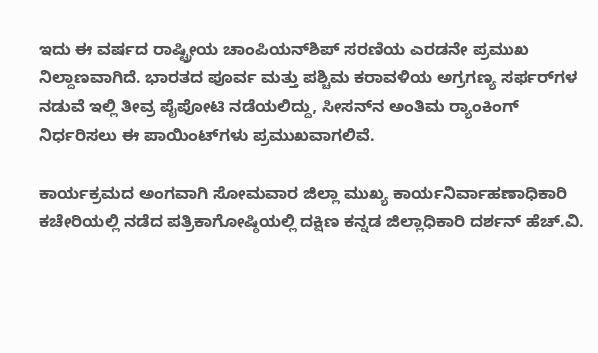ಇದು ಈ ವರ್ಷದ ರಾಷ್ಟ್ರೀಯ ಚಾಂಪಿಯನ್‌ಶಿಪ್ ಸರಣಿಯ ಎರಡನೇ ಪ್ರಮುಖ ನಿಲ್ದಾಣವಾಗಿದೆ. ಭಾರತದ ಪೂರ್ವ ಮತ್ತು ಪಶ್ಚಿಮ ಕರಾವಳಿಯ ಅಗ್ರಗಣ್ಯ ಸರ್ಫರ್‌ಗಳ ನಡುವೆ ಇಲ್ಲಿ ತೀವ್ರ ಪೈಪೋಟಿ ನಡೆಯಲಿದ್ದು, ಸೀಸನ್‌ನ ಅಂತಿಮ ರ‍್ಯಾಂಕಿಂಗ್ ನಿರ್ಧರಿಸಲು ಈ ಪಾಯಿಂಟ್‌ಗಳು ಪ್ರಮುಖವಾಗಲಿವೆ.

ಕಾರ್ಯಕ್ರಮದ ಅಂಗವಾಗಿ ಸೋಮವಾರ ಜಿಲ್ಲಾ ಮುಖ್ಯ ಕಾರ್ಯನಿರ್ವಾಹಣಾಧಿಕಾರಿ ಕಚೇರಿಯಲ್ಲಿ ನಡೆದ ಪತ್ರಿಕಾಗೋಷ್ಠಿಯಲ್ಲಿ ದಕ್ಷಿಣ ಕನ್ನಡ ಜಿಲ್ಲಾಧಿಕಾರಿ ದರ್ಶನ್ ಹೆಚ್.ವಿ.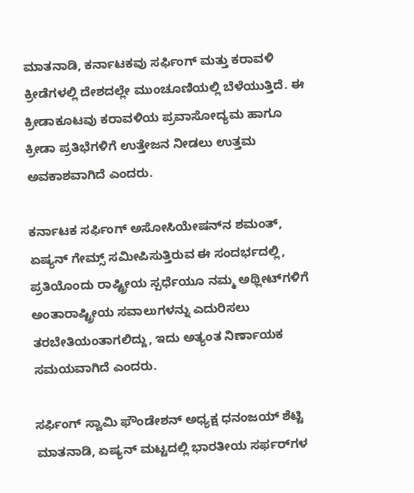ಮಾತನಾಡಿ, ಕರ್ನಾಟಕವು ಸರ್ಫಿಂಗ್ ಮತ್ತು ಕರಾವಳಿ ಕ್ರೀಡೆಗಳಲ್ಲಿ ದೇಶದಲ್ಲೇ ಮುಂಚೂಣಿಯಲ್ಲಿ ಬೆಳೆಯುತ್ತಿದೆ. ಈ ಕ್ರೀಡಾಕೂಟವು ಕರಾವಳಿಯ ಪ್ರವಾಸೋದ್ಯಮ ಹಾಗೂ ಕ್ರೀಡಾ ಪ್ರತಿಭೆಗಳಿಗೆ ಉತ್ತೇಜನ ನೀಡಲು ಉತ್ತಮ ಅವಕಾಶವಾಗಿದೆ ಎಂದರು.

ಕರ್ನಾಟಕ ಸರ್ಫಿಂಗ್ ಅಸೋಸಿಯೇಷನ್‌ನ ಶಮಂತ್, ಏಷ್ಯನ್ ಗೇಮ್ಸ್ ಸಮೀಪಿಸುತ್ತಿರುವ ಈ ಸಂದರ್ಭದಲ್ಲಿ, ಪ್ರತಿಯೊಂದು ರಾಷ್ಟ್ರೀಯ ಸ್ಪರ್ಧೆಯೂ ನಮ್ಮ ಅಥ್ಲೀಟ್‌ಗಳಿಗೆ ಅಂತಾರಾಷ್ಟ್ರೀಯ ಸವಾಲುಗಳನ್ನು ಎದುರಿಸಲು ತರಬೇತಿಯಂತಾಗಲಿದ್ದು, ಇದು ಅತ್ಯಂತ ನಿರ್ಣಾಯಕ ಸಮಯವಾಗಿದೆ ಎಂದರು.

ಸರ್ಫಿಂಗ್ ಸ್ವಾಮಿ ಫೌಂಡೇಶನ್ ಅಧ್ಯಕ್ಷ ಧನಂಜಯ್ ಶೆಟ್ಟಿ ಮಾತನಾಡಿ, ಏಷ್ಯನ್ ಮಟ್ಟದಲ್ಲಿ ಭಾರತೀಯ ಸರ್ಫರ್‌ಗಳ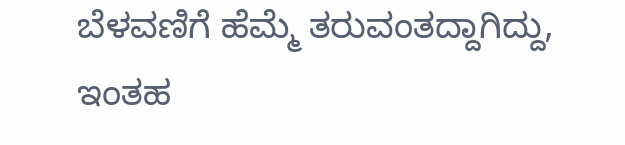ಬೆಳವಣಿಗೆ ಹೆಮ್ಮೆ ತರುವಂತದ್ದಾಗಿದ್ದು, ಇಂತಹ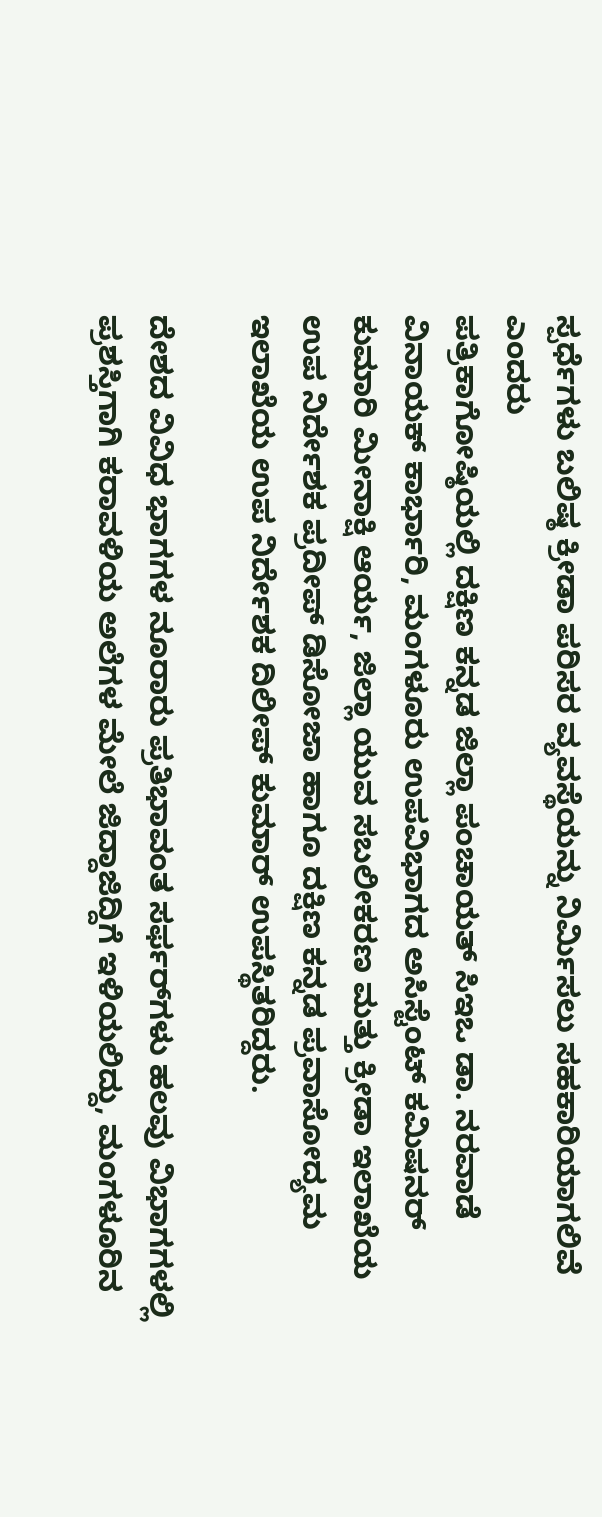ಸ್ಪರ್ಧೆಗಳು ಬಲಿಷ್ಠ ಕ್ರೀಡಾ ಪರಿಸರ ವ್ಯವಸ್ಥೆಯನ್ನು ನಿರ್ಮಿಸಲು ಸಹಕಾರಿಯಾಗಲಿವೆ ಎಂದರು
ಪತ್ರಿಕಾಗೋಷ್ಠಿಯಲ್ಲಿ ದಕ್ಷಿಣ ಕನ್ನಡ ಜಿಲ್ಲಾ ಪಂಚಾಯತ್ ಸಿಇಒ ಡಾ. ನರವಾಡೆ ವಿನಾಯಕ್ ಕಾರ್ಭಾರಿ, ಮಂಗಳೂರು ಉಪವಿಭಾಗದ ಅಸಿಸ್ಟೆಂಟ್ ಕಮಿಷನರ್ ಕುಮಾರಿ ಮೀನಾಕ್ಷಿ ಆರ್ಯ, ಜಿಲ್ಲಾ ಯುವ ಸಬಲೀಕರಣ ಮತ್ತು ಕ್ರೀಡಾ ಇಲಾಖೆಯ ಉಪ ನಿರ್ದೇಶಕ ಪ್ರದೀಪ್ ಡಿಸೋಜಾ ಹಾಗೂ ದಕ್ಷಿಣ ಕನ್ನಡ ಪ್ರವಾಸೋದ್ಯಮ ಇಲಾಖೆಯ ಉಪ ನಿರ್ದೇಶಕ ದಿಲೀಪ್ ಕುಮಾರ್ ಉಪಸ್ಥಿತರಿದ್ದರು.

ದೇಶದ ವಿವಿಧ ಭಾಗಗಳ ನೂರಾರು ಪ್ರತಿಭಾವಂತ ಸರ್ಫರ್‌ಗಳು ಹಲವು ವಿಭಾಗಗಳಲ್ಲಿ ಪ್ರಶಸ್ತಿಗಾಗಿ ಕರಾವಳಿಯ ಅಲೆಗಳ ಮೇಲೆ ಜಿದ್ದಾಜಿದ್ದಿಗೆ ಇಳಿಯಲಿದ್ದು, ಮಂಗಳೂರಿನ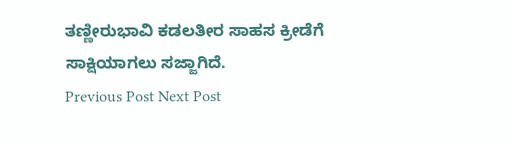ತಣ್ಣೀರುಭಾವಿ ಕಡಲತೀರ ಸಾಹಸ ಕ್ರೀಡೆಗೆ ಸಾಕ್ಷಿಯಾಗಲು ಸಜ್ಜಾಗಿದೆ.
Previous Post Next Post